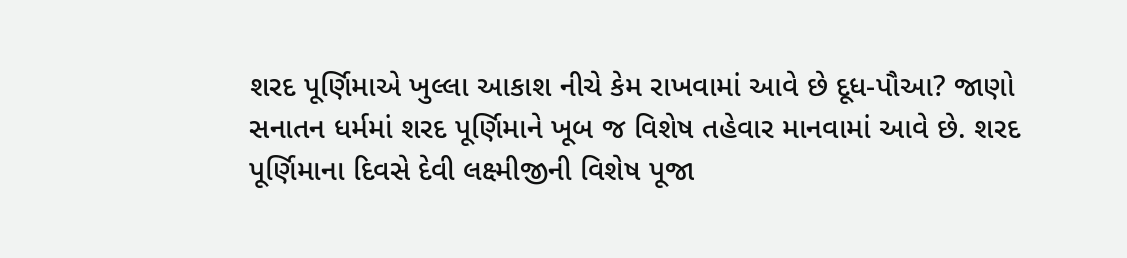શરદ પૂર્ણિમાએ ખુલ્લા આકાશ નીચે કેમ રાખવામાં આવે છે દૂધ-પૌઆ? જાણો
સનાતન ધર્મમાં શરદ પૂર્ણિમાને ખૂબ જ વિશેષ તહેવાર માનવામાં આવે છે. શરદ પૂર્ણિમાના દિવસે દેવી લક્ષ્મીજીની વિશેષ પૂજા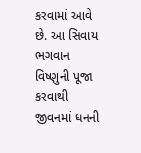કરવામાં આવે છે. આ સિવાય ભગવાન વિષ્ણુની પૂજા કરવાથી જીવનમાં ધનની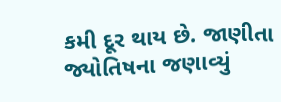કમી દૂર થાય છે. જાણીતા જ્યોતિષના જણાવ્યું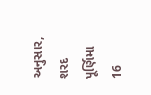અનુસાર, શરદ પૂર્ણિમા 16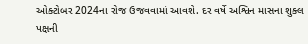ઓક્ટોબર 2024ના રોજ ઉજવવામાં આવશે. દર વર્ષે અશ્વિન માસના શુક્લ પક્ષની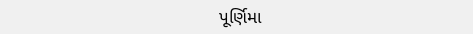પૂર્ણિમા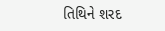તિથિને શરદ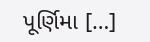પૂર્ણિમા […]